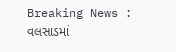Breaking News : વલસાડમાં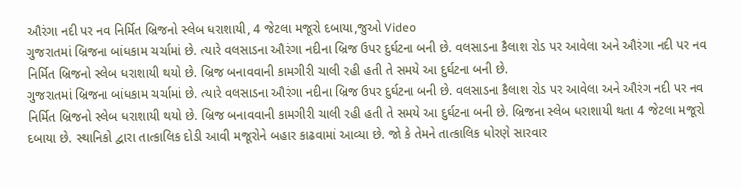ઔરંગા નદી પર નવ નિર્મિત બ્રિજનો સ્લેબ ધરાશાયી, 4 જેટલા મજૂરો દબાયા,જુઓ Video
ગુજરાતમાં બ્રિજના બાંધકામ ચર્ચામાં છે. ત્યારે વલસાડના ઔરંગા નદીના બ્રિજ ઉપર દુર્ઘટના બની છે. વલસાડના કૈલાશ રોડ પર આવેલા અને ઔરંગા નદી પર નવ નિર્મિત બ્રિજનો સ્લેબ ધરાશાયી થયો છે. બ્રિજ બનાવવાની કામગીરી ચાલી રહી હતી તે સમયે આ દુર્ઘટના બની છે.
ગુજરાતમાં બ્રિજના બાંધકામ ચર્ચામાં છે. ત્યારે વલસાડના ઔરંગા નદીના બ્રિજ ઉપર દુર્ઘટના બની છે. વલસાડના કૈલાશ રોડ પર આવેલા અને ઔરંગ નદી પર નવ નિર્મિત બ્રિજનો સ્લેબ ધરાશાયી થયો છે. બ્રિજ બનાવવાની કામગીરી ચાલી રહી હતી તે સમયે આ દુર્ઘટના બની છે. બ્રિજના સ્લેબ ધરાશાયી થતા 4 જેટલા મજૂરો દબાયા છે. સ્થાનિકો દ્વારા તાત્કાલિક દોડી આવી મજૂરોને બહાર કાઢવામાં આવ્યા છે. જો કે તેમને તાત્કાલિક ધોરણે સારવાર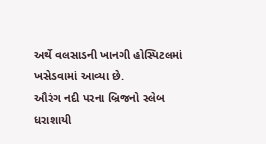અર્થે વલસાડની ખાનગી હોસ્પિટલમાં ખસેડવામાં આવ્યા છે.
ઔરંગ નદી પરના બ્રિજનો સ્લેબ ધરાશાયી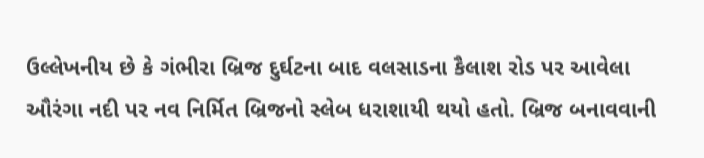ઉલ્લેખનીય છે કે ગંભીરા બ્રિજ દુર્ઘટના બાદ વલસાડના કૈલાશ રોડ પર આવેલા ઔરંગા નદી પર નવ નિર્મિત બ્રિજનો સ્લેબ ધરાશાયી થયો હતો. બ્રિજ બનાવવાની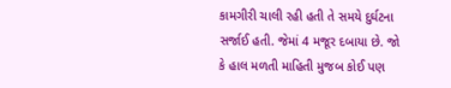કામગીરી ચાલી રહી હતી તે સમયે દુર્ઘટના સર્જાઈ હતી. જેમાં 4 મજૂર દબાયા છે. જો કે હાલ મળતી માહિતી મુજબ કોઈ પણ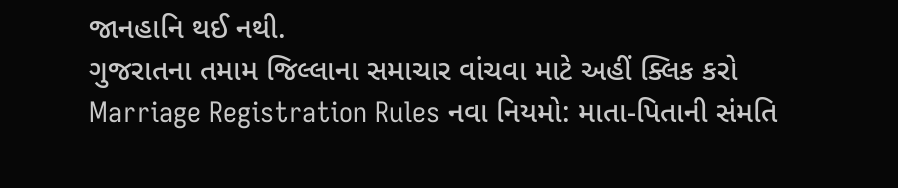જાનહાનિ થઈ નથી.
ગુજરાતના તમામ જિલ્લાના સમાચાર વાંચવા માટે અહીં ક્લિક કરો
Marriage Registration Rules નવા નિયમો: માતા-પિતાની સંમતિ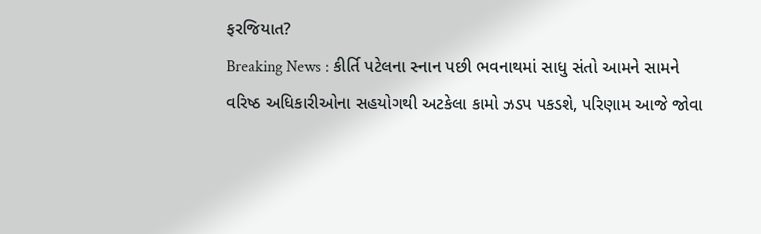ફરજિયાત?
Breaking News : કીર્તિ પટેલના સ્નાન પછી ભવનાથમાં સાધુ સંતો આમને સામને
વરિષ્ઠ અધિકારીઓના સહયોગથી અટકેલા કામો ઝડપ પકડશે, પરિણામ આજે જોવા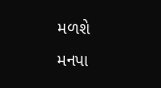મળશે
મનપા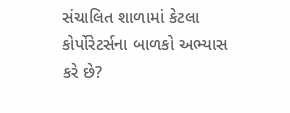સંચાલિત શાળામાં કેટલા કોર્પોરેટર્સના બાળકો અભ્યાસ કરે છે?